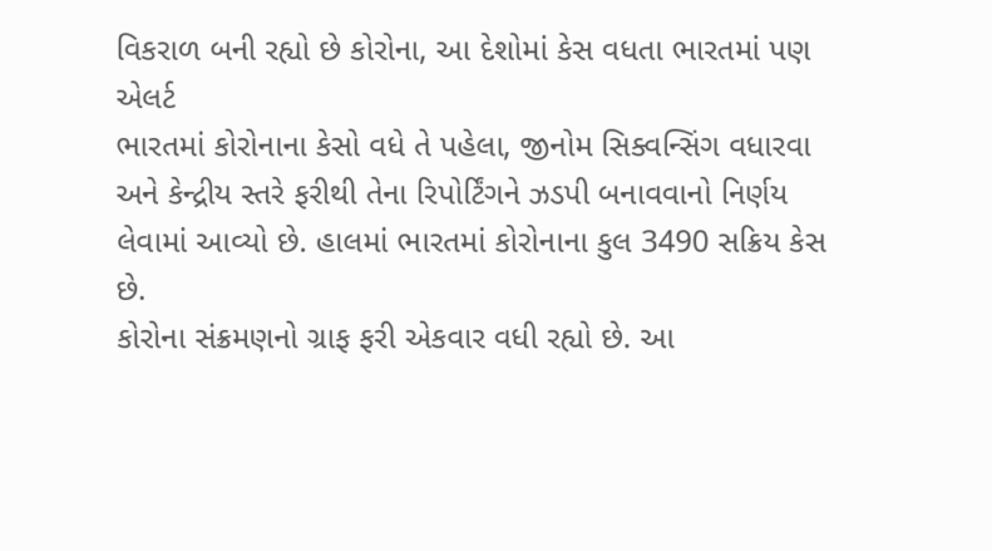વિકરાળ બની રહ્યો છે કોરોના, આ દેશોમાં કેસ વધતા ભારતમાં પણ એલર્ટ
ભારતમાં કોરોનાના કેસો વધે તે પહેલા, જીનોમ સિક્વન્સિંગ વધારવા અને કેન્દ્રીય સ્તરે ફરીથી તેના રિપોર્ટિંગને ઝડપી બનાવવાનો નિર્ણય લેવામાં આવ્યો છે. હાલમાં ભારતમાં કોરોનાના કુલ 3490 સક્રિય કેસ છે.
કોરોના સંક્રમણનો ગ્રાફ ફરી એકવાર વધી રહ્યો છે. આ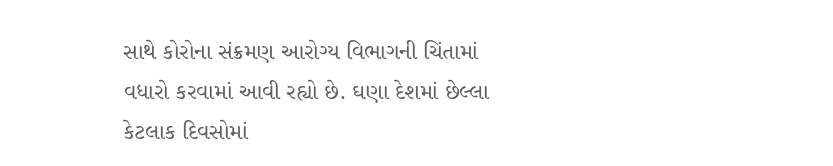સાથે કોરોના સંક્રમણ આરોગ્ય વિભાગની ચિંતામાં વધારો કરવામાં આવી રહ્યો છે. ઘણા દેશમાં છેલ્લા કેટલાક દિવસોમાં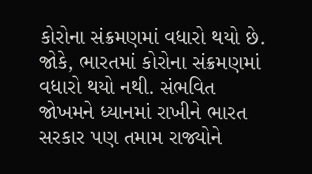કોરોના સંક્રમણમાં વધારો થયો છે. જોકે, ભારતમાં કોરોના સંક્રમણમાં વધારો થયો નથી. સંભવિત જોખમને ધ્યાનમાં રાખીને ભારત સરકાર પણ તમામ રાજ્યોને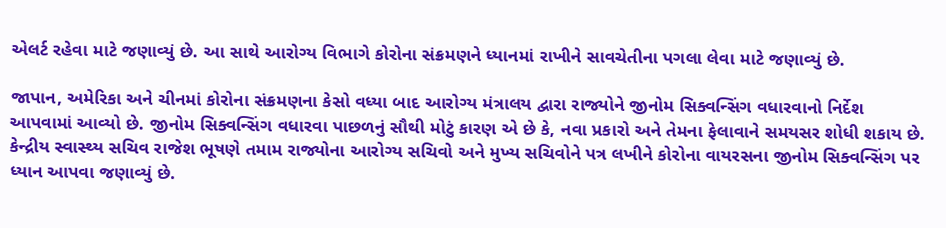એલર્ટ રહેવા માટે જણાવ્યું છે. આ સાથે આરોગ્ય વિભાગે કોરોના સંક્રમણને ધ્યાનમાં રાખીને સાવચેતીના પગલા લેવા માટે જણાવ્યું છે.

જાપાન, અમેરિકા અને ચીનમાં કોરોના સંક્રમણના કેસો વધ્યા બાદ આરોગ્ય મંત્રાલય દ્વારા રાજ્યોને જીનોમ સિક્વન્સિંગ વધારવાનો નિર્દેશ આપવામાં આવ્યો છે. જીનોમ સિક્વન્સિંગ વધારવા પાછળનું સૌથી મોટું કારણ એ છે કે, નવા પ્રકારો અને તેમના ફેલાવાને સમયસર શોધી શકાય છે.
કેન્દ્રીય સ્વાસ્થ્ય સચિવ રાજેશ ભૂષણે તમામ રાજ્યોના આરોગ્ય સચિવો અને મુખ્ય સચિવોને પત્ર લખીને કોરોના વાયરસના જીનોમ સિક્વન્સિંગ પર ધ્યાન આપવા જણાવ્યું છે.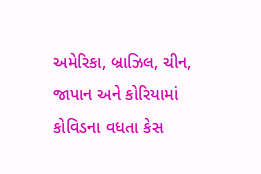અમેરિકા, બ્રાઝિલ, ચીન, જાપાન અને કોરિયામાં કોવિડના વધતા કેસ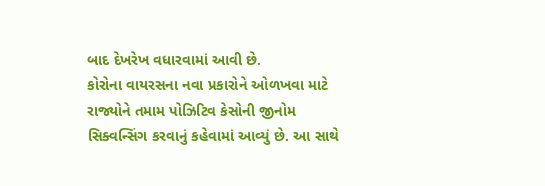બાદ દેખરેખ વધારવામાં આવી છે.
કોરોના વાયરસના નવા પ્રકારોને ઓળખવા માટે રાજ્યોને તમામ પોઝિટિવ કેસોની જીનોમ સિક્વન્સિંગ કરવાનું કહેવામાં આવ્યું છે. આ સાથે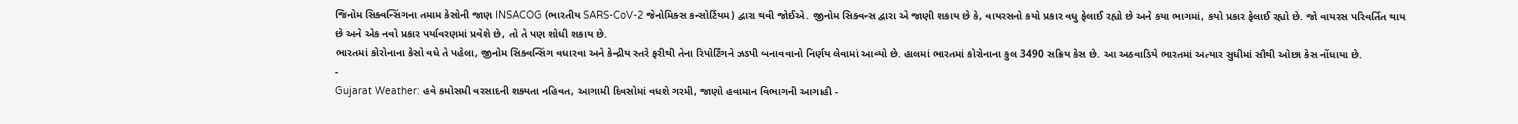જિનોમ સિક્વન્સિંગના તમામ કેસોની જાણ INSACOG (ભારતીય SARS-CoV-2 જેનોમિક્સ કન્સોર્ટિયમ) દ્વારા થવી જોઈએ. જીનોમ સિક્વન્સ દ્વારા એ જાણી શકાય છે કે, વાયરસનો કયો પ્રકાર વધુ ફેલાઈ રહ્યો છે અને કયા ભાગમાં, કયો પ્રકાર ફેલાઈ રહ્યો છે. જો વાયરસ પરિવર્તિત થાય છે અને એક નવો પ્રકાર પર્યાવરણમાં પ્રવેશે છે, તો તે પણ શોધી શકાય છે.
ભારતમાં કોરોનાના કેસો વધે તે પહેલા, જીનોમ સિક્વન્સિંગ વધારવા અને કેન્દ્રીય સ્તરે ફરીથી તેના રિપોર્ટિંગને ઝડપી બનાવવાનો નિર્ણય લેવામાં આવ્યો છે. હાલમાં ભારતમાં કોરોનાના કુલ 3490 સક્રિય કેસ છે. આ અઠવાડિયે ભારતમાં અત્યાર સુધીમાં સૌથી ઓછા કેસ નોંધાયા છે.
-
Gujarat Weather: હવે કમોસમી વરસાદની શક્યતા નહિવત, આગામી દિવસોમાં વધશે ગરમી, જાણો હવામાન વિભાગની આગાહી -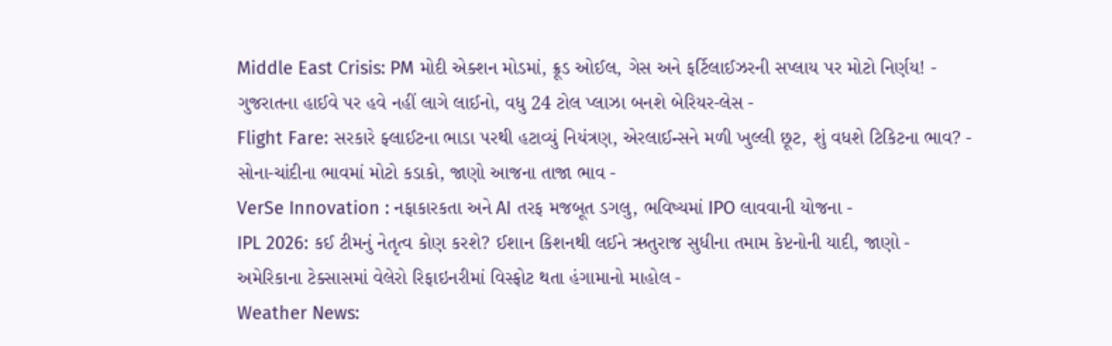Middle East Crisis: PM મોદી એક્શન મોડમાં, ક્રૂડ ઓઈલ, ગેસ અને ફર્ટિલાઈઝરની સપ્લાય પર મોટો નિર્ણય! -
ગુજરાતના હાઈવે પર હવે નહીં લાગે લાઈનો, વધુ 24 ટોલ પ્લાઝા બનશે બેરિયર-લેસ -
Flight Fare: સરકારે ફ્લાઈટના ભાડા પરથી હટાવ્યું નિયંત્રણ, એરલાઈન્સને મળી ખુલ્લી છૂટ, શું વધશે ટિકિટના ભાવ? -
સોના-ચાંદીના ભાવમાં મોટો કડાકો, જાણો આજના તાજા ભાવ -
VerSe Innovation : નફાકારકતા અને AI તરફ મજબૂત ડગલુ, ભવિષ્યમાં IPO લાવવાની યોજના -
IPL 2026: કઈ ટીમનું નેતૃત્વ કોણ કરશે? ઈશાન કિશનથી લઈને ઋતુરાજ સુધીના તમામ કેપ્ટનોની યાદી, જાણો -
અમેરિકાના ટેક્સાસમાં વેલેરો રિફાઇનરીમાં વિસ્ફોટ થતા હંગામાનો માહોલ -
Weather News: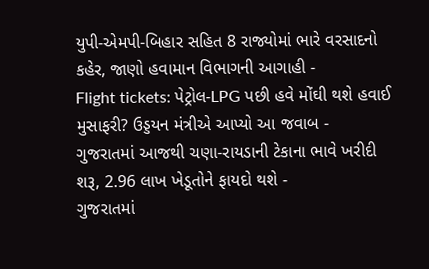યુપી-એમપી-બિહાર સહિત 8 રાજ્યોમાં ભારે વરસાદનો કહેર, જાણો હવામાન વિભાગની આગાહી -
Flight tickets: પેટ્રોલ-LPG પછી હવે મોંઘી થશે હવાઈ મુસાફરી? ઉડ્ડયન મંત્રીએ આપ્યો આ જવાબ -
ગુજરાતમાં આજથી ચણા-રાયડાની ટેકાના ભાવે ખરીદી શરૂ, 2.96 લાખ ખેડૂતોને ફાયદો થશે -
ગુજરાતમાં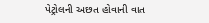પેટ્રોલની અછત હોવાની વાત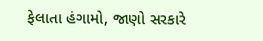ફેલાતા હંગામો, જાણો સરકારે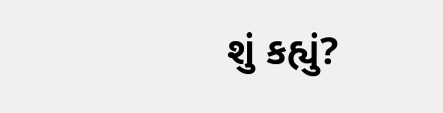શું કહ્યું?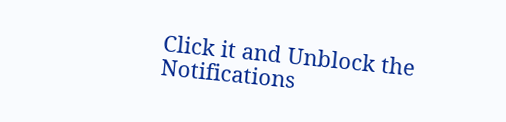Click it and Unblock the Notifications